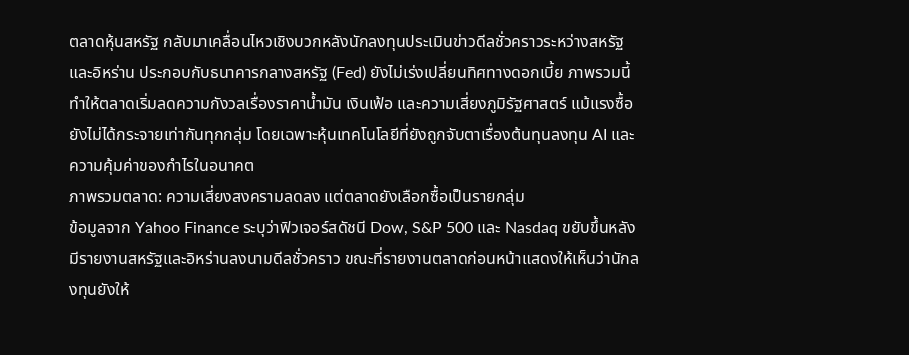ตลาดหุ้นสหรัฐ กลับมาเคลื่อนไหวเชิงบวกหลังนักลงทุนประเมินข่าวดีลชั่วคราวระหว่างสหรัฐและอิหร่าน ประกอบกับธนาคารกลางสหรัฐ (Fed) ยังไม่เร่งเปลี่ยนทิศทางดอกเบี้ย ภาพรวมนี้ทำให้ตลาดเริ่มลดความกังวลเรื่องราคาน้ำมัน เงินเฟ้อ และความเสี่ยงภูมิรัฐศาสตร์ แม้แรงซื้อยังไม่ได้กระจายเท่ากันทุกกลุ่ม โดยเฉพาะหุ้นเทคโนโลยีที่ยังถูกจับตาเรื่องต้นทุนลงทุน AI และความคุ้มค่าของกำไรในอนาคต
ภาพรวมตลาด: ความเสี่ยงสงครามลดลง แต่ตลาดยังเลือกซื้อเป็นรายกลุ่ม
ข้อมูลจาก Yahoo Finance ระบุว่าฟิวเจอร์สดัชนี Dow, S&P 500 และ Nasdaq ขยับขึ้นหลังมีรายงานสหรัฐและอิหร่านลงนามดีลชั่วคราว ขณะที่รายงานตลาดก่อนหน้าแสดงให้เห็นว่านักลงทุนยังให้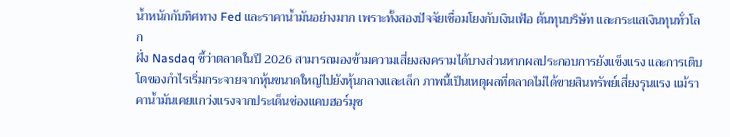น้ำหนักกับทิศทาง Fed และราคาน้ำมันอย่างมาก เพราะทั้งสองปัจจัยเชื่อมโยงกับเงินเฟ้อ ต้นทุนบริษัท และกระแสเงินทุนทั่วโลก
ฝั่ง Nasdaq ชี้ว่าตลาดในปี 2026 สามารถมองข้ามความเสี่ยงสงครามได้บางส่วนหากผลประกอบการยังแข็งแรง และการเติบโตของกำไรเริ่มกระจายจากหุ้นขนาดใหญ่ไปยังหุ้นกลางและเล็ก ภาพนี้เป็นเหตุผลที่ตลาดไม่ได้ขายสินทรัพย์เสี่ยงรุนแรง แม้ราคาน้ำมันเคยแกว่งแรงจากประเด็นช่องแคบฮอร์มุซ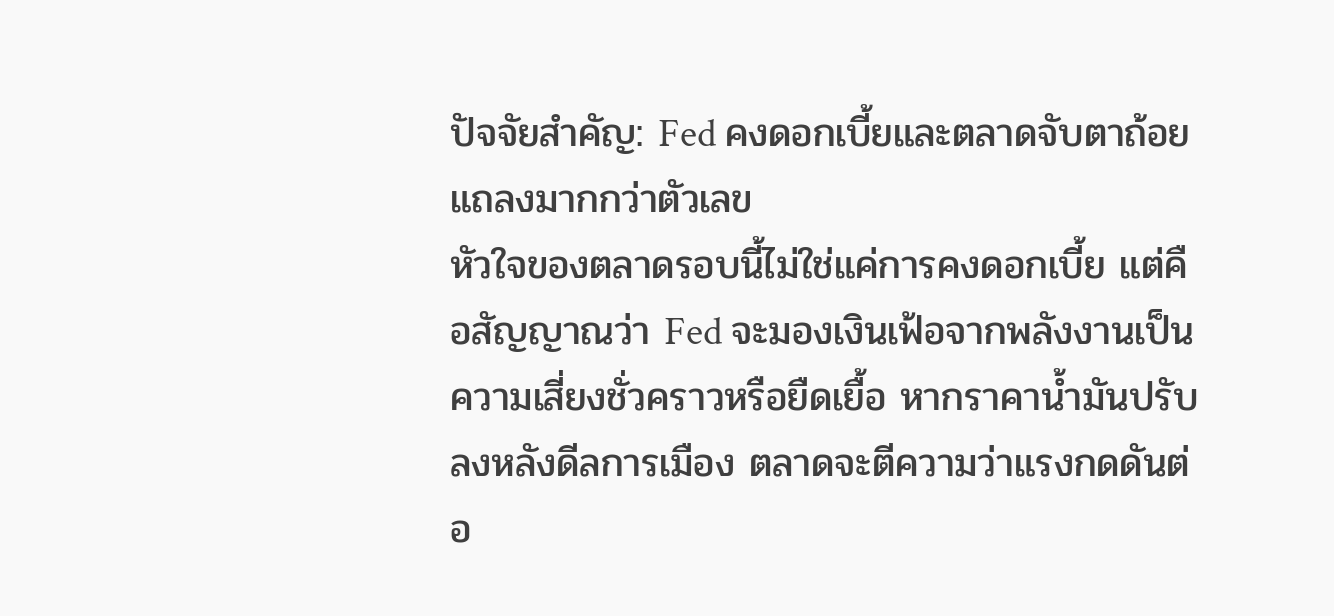ปัจจัยสำคัญ: Fed คงดอกเบี้ยและตลาดจับตาถ้อยแถลงมากกว่าตัวเลข
หัวใจของตลาดรอบนี้ไม่ใช่แค่การคงดอกเบี้ย แต่คือสัญญาณว่า Fed จะมองเงินเฟ้อจากพลังงานเป็นความเสี่ยงชั่วคราวหรือยืดเยื้อ หากราคาน้ำมันปรับลงหลังดีลการเมือง ตลาดจะตีความว่าแรงกดดันต่อ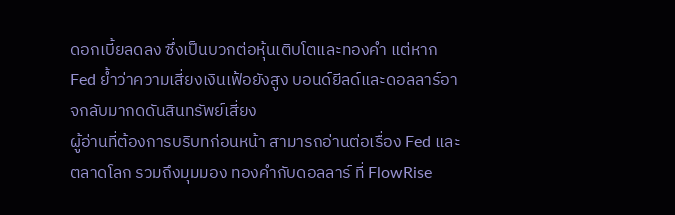ดอกเบี้ยลดลง ซึ่งเป็นบวกต่อหุ้นเติบโตและทองคำ แต่หาก Fed ย้ำว่าความเสี่ยงเงินเฟ้อยังสูง บอนด์ยีลด์และดอลลาร์อาจกลับมากดดันสินทรัพย์เสี่ยง
ผู้อ่านที่ต้องการบริบทก่อนหน้า สามารถอ่านต่อเรื่อง Fed และตลาดโลก รวมถึงมุมมอง ทองคำกับดอลลาร์ ที่ FlowRise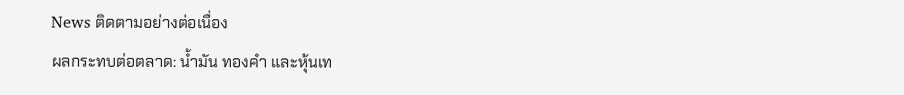News ติดตามอย่างต่อเนื่อง
ผลกระทบต่อตลาด: น้ำมัน ทองคำ และหุ้นเท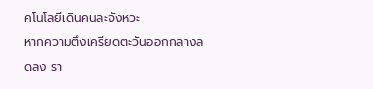คโนโลยีเดินคนละจังหวะ
หากความตึงเครียดตะวันออกกลางลดลง รา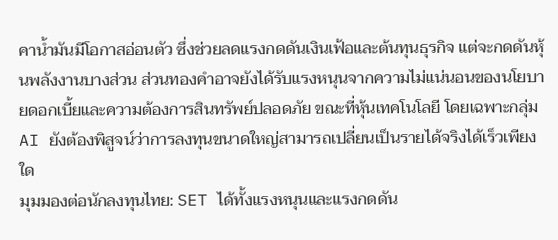คาน้ำมันมีโอกาสอ่อนตัว ซึ่งช่วยลดแรงกดดันเงินเฟ้อและต้นทุนธุรกิจ แต่จะกดดันหุ้นพลังงานบางส่วน ส่วนทองคำอาจยังได้รับแรงหนุนจากความไม่แน่นอนของนโยบายดอกเบี้ยและความต้องการสินทรัพย์ปลอดภัย ขณะที่หุ้นเทคโนโลยี โดยเฉพาะกลุ่ม AI ยังต้องพิสูจน์ว่าการลงทุนขนาดใหญ่สามารถเปลี่ยนเป็นรายได้จริงได้เร็วเพียงใด
มุมมองต่อนักลงทุนไทย: SET ได้ทั้งแรงหนุนและแรงกดดัน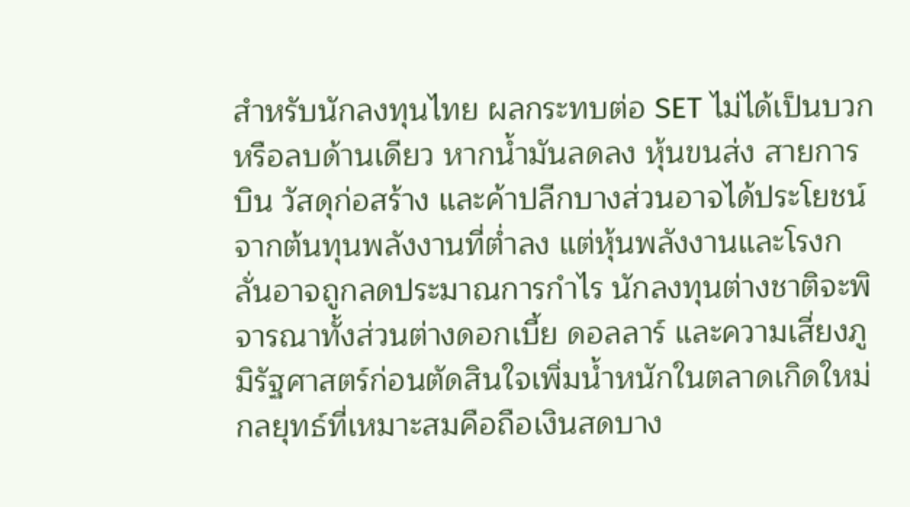สำหรับนักลงทุนไทย ผลกระทบต่อ SET ไม่ได้เป็นบวกหรือลบด้านเดียว หากน้ำมันลดลง หุ้นขนส่ง สายการบิน วัสดุก่อสร้าง และค้าปลีกบางส่วนอาจได้ประโยชน์จากต้นทุนพลังงานที่ต่ำลง แต่หุ้นพลังงานและโรงกลั่นอาจถูกลดประมาณการกำไร นักลงทุนต่างชาติจะพิจารณาทั้งส่วนต่างดอกเบี้ย ดอลลาร์ และความเสี่ยงภูมิรัฐศาสตร์ก่อนตัดสินใจเพิ่มน้ำหนักในตลาดเกิดใหม่
กลยุทธ์ที่เหมาะสมคือถือเงินสดบาง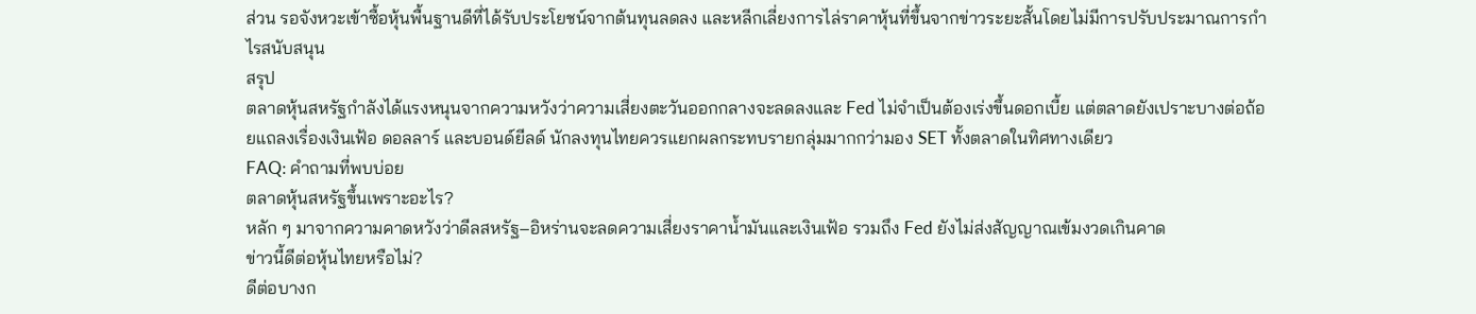ส่วน รอจังหวะเข้าซื้อหุ้นพื้นฐานดีที่ได้รับประโยชน์จากต้นทุนลดลง และหลีกเลี่ยงการไล่ราคาหุ้นที่ขึ้นจากข่าวระยะสั้นโดยไม่มีการปรับประมาณการกำไรสนับสนุน
สรุป
ตลาดหุ้นสหรัฐกำลังได้แรงหนุนจากความหวังว่าความเสี่ยงตะวันออกกลางจะลดลงและ Fed ไม่จำเป็นต้องเร่งขึ้นดอกเบี้ย แต่ตลาดยังเปราะบางต่อถ้อยแถลงเรื่องเงินเฟ้อ ดอลลาร์ และบอนด์ยีลด์ นักลงทุนไทยควรแยกผลกระทบรายกลุ่มมากกว่ามอง SET ทั้งตลาดในทิศทางเดียว
FAQ: คำถามที่พบบ่อย
ตลาดหุ้นสหรัฐขึ้นเพราะอะไร?
หลัก ๆ มาจากความคาดหวังว่าดีลสหรัฐ–อิหร่านจะลดความเสี่ยงราคาน้ำมันและเงินเฟ้อ รวมถึง Fed ยังไม่ส่งสัญญาณเข้มงวดเกินคาด
ข่าวนี้ดีต่อหุ้นไทยหรือไม่?
ดีต่อบางก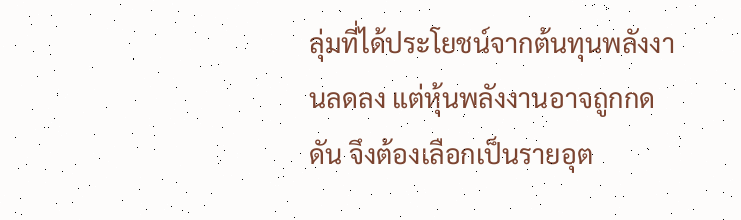ลุ่มที่ได้ประโยชน์จากต้นทุนพลังงานลดลง แต่หุ้นพลังงานอาจถูกกดดัน จึงต้องเลือกเป็นรายอุต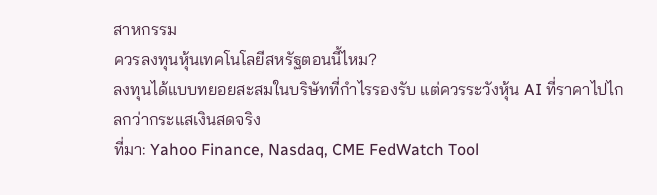สาหกรรม
ควรลงทุนหุ้นเทคโนโลยีสหรัฐตอนนี้ไหม?
ลงทุนได้แบบทยอยสะสมในบริษัทที่กำไรรองรับ แต่ควรระวังหุ้น AI ที่ราคาไปไกลกว่ากระแสเงินสดจริง
ที่มา: Yahoo Finance, Nasdaq, CME FedWatch Tool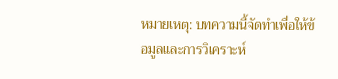หมายเหตุ: บทความนี้จัดทำเพื่อให้ข้อมูลและการวิเคราะห์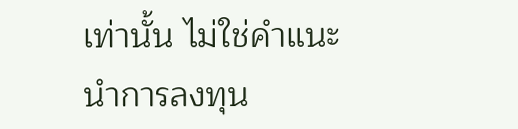เท่านั้น ไม่ใช่คำแนะนำการลงทุน